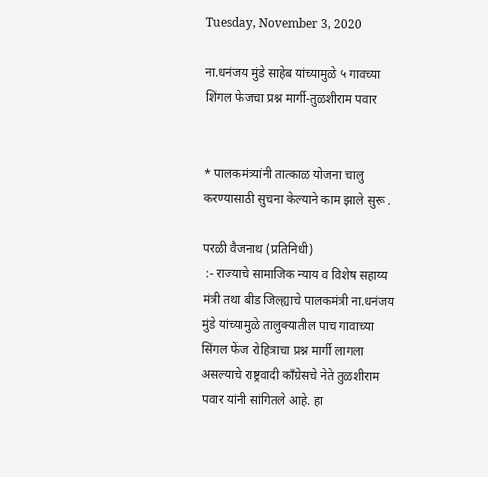Tuesday, November 3, 2020

ना.धनंजय मुंडे साहेब यांच्यामुळे ५ गावच्या शिंगल फेजचा प्रश्न मार्गी-तुळशीराम पवार


* पालकमंत्र्यांनी तात्काळ योजना चालु करण्यासाठी सुचना केल्याने काम झाले सुरू .

परळी वैजनाथ (प्रतिनिधी)
 :- राज्याचे सामाजिक न्याय व विशेष सहाय्य मंत्री तथा बीड जिल्ह्याचे पालकमंत्री ना.धनंजय मुंडे यांच्यामुळे तालुक्यातील पाच गावाच्या सिंगल फेंज रोहित्राचा प्रश्न मार्गी लागला असल्याचे राष्ट्रवादी काँग्रेसचे नेते तुळशीराम पवार यांनी सांगितले आहे. हा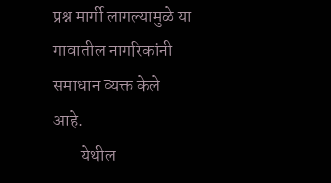प्रश्न मार्गी लागल्यामुळे या गावातील नागरिकांनी समाधान व्यक्त केले आहे.
        येथील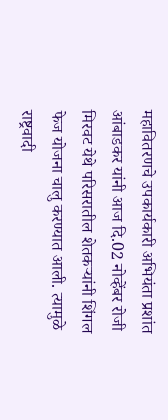महावितरणचे उपकार्यकारी अभियंता प्रशांत आंबाडकर यांनी आज दि.02 नोव्हेंबर रोजी मिरवट येथे परिसरातील शेतकऱ्यांनी शिंगल फेज योजना चालु करण्यात आली. त्यामुळे राष्ट्रवादी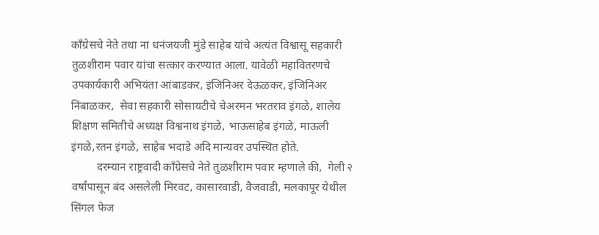काँग्रेसचे नेते तथा ना धनंजयजी मुंडे साहेब यांचे अत्यंत विश्वासू सहकारी तुळशीराम पवार यांचा सत्कार करण्यात आला. यावेळी महावितरणचे उपकार्यकारी अभियंता आंबाडकर, इंजिनिअर देऊळकर, इंजिनिअर निंबाळकर,  सेवा सहकारी सोसायटीचे चेअरमन भरतराव इंगळे, शालेय शिक्षण समितीचे अध्यक्ष विश्वनाथ इंगळे, भाऊसाहेब इंगळे, माऊली इंगळे,रतन इंगळे, साहेब भदाडे अदि मान्यवर उपस्थित होते.
         दरम्यान राष्ट्रवादी काँग्रेसचे नेते तुळशीराम पवार म्हणाले की,  गेली २ वर्षांपासून बंद असलेली मिरवट, कासारवाडी, वैजवाडी, मलकापूर येथील सिंगल फेज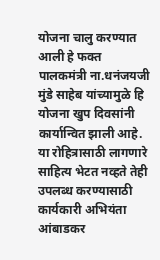योजना चालु करण्यात आली हे फक्त पालकमंत्री ना.धनंजयजी मुंडे साहेब यांच्यामुळे हि योजना खुप दिवसांनी कार्यान्वित झाली आहे. या रोहित्रासाठी लागणारे साहित्य भेटत नव्हते तेही उपलब्ध करण्यासाठी कार्यकारी अभियंता आंबाडकर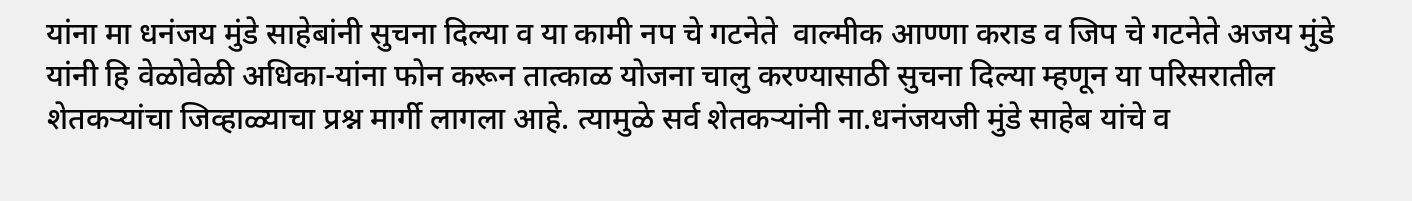यांना मा धनंजय मुंडे साहेबांनी सुचना दिल्या व या कामी नप चे गटनेते  वाल्मीक आण्णा कराड व जिप चे गटनेते अजय मुंडे यांनी हि वेळोवेळी अधिका-यांना फोन करून तात्काळ योजना चालु करण्यासाठी सुचना दिल्या म्हणून या परिसरातील शेतकऱ्यांचा जिव्हाळ्याचा प्रश्न मार्गी लागला आहे. त्यामुळे सर्व शेतकऱ्यांनी ना.धनंजयजी मुंडे साहेब यांचे व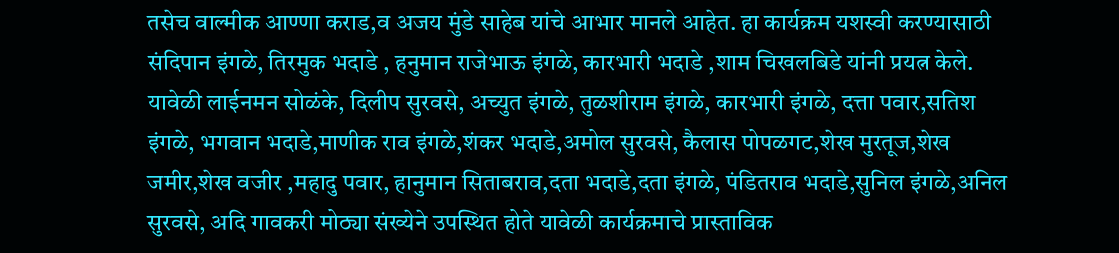तसेच वाल्मीक आण्णा कराड,व अजय मुंडे साहेब यांचे आभार मानले आहेत. हा कार्यक्रम यशस्वी करण्यासाठी संदिपान इंगळे, तिरमुक भदाडे , हनुमान राजेभाऊ इंगळे, कारभारी भदाडे ,शाम चिखलबिडे यांनी प्रयत्न केले. यावेळी लाईनमन सोळंके, दिलीप सुरवसे, अच्युत इंगळे, तुळशीराम इंगळे, कारभारी इंगळे, दत्ता पवार,सतिश इंगळे, भगवान भदाडे,माणीक राव इंगळे,शंकर भदाडे,अमोल सुरवसे, कैलास पोपळगट,शेख मुरतूज,शेख जमीर,शेख वजीर ,महादु पवार, हानुमान सिताबराव,दता भदाडे,दता इंगळे, पंडितराव भदाडे,सुनिल इंगळे,अनिल सुरवसे, अदि गावकरी मोठ्या संख्येने उपस्थित होते यावेळी कार्यक्रमाचे प्रास्ताविक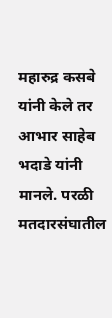महारुद्र कसबे यांनी केले तर आभार साहेब भदाडे यांनी मानले. परळी मतदारसंघातील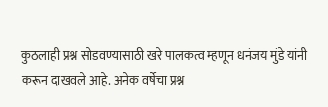कुठलाही प्रश्न सोडवण्यासाठी खरे पालकत्व म्हणून धनंजय मुंडे यांनी करून दाखवले आहे. अनेक वर्षेचा प्रश्न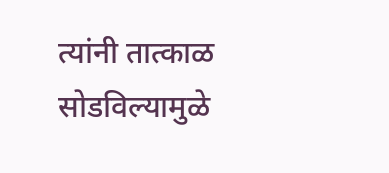त्यांनी तात्काळ सोडविल्यामुळे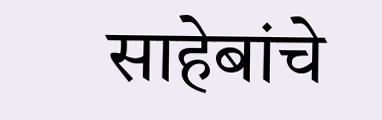साहेबांचे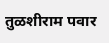तुळशीराम पवार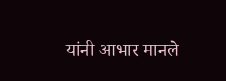यांनी आभार मानले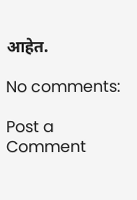आहेत.

No comments:

Post a Comment